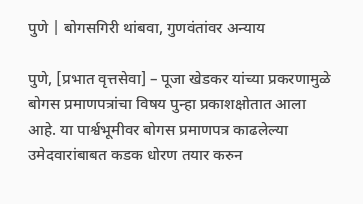पुणे | बोगसगिरी थांबवा, गुणवंतांवर अन्याय

पुणे, [प्रभात वृत्तसेवा] – पूजा खेडकर यांच्या प्रकरणामुळे बोगस प्रमाणपत्रांचा विषय पुन्हा प्रकाशक्षोतात आला आहे. या पार्श्वभूमीवर बोगस प्रमाणपत्र काढलेल्या उमेदवारांबाबत कडक धोरण तयार करुन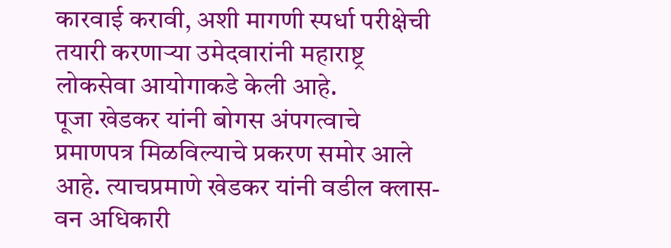कारवाई करावी, अशी मागणी स्पर्धा परीक्षेची तयारी करणाऱ्या उमेदवारांनी महाराष्ट्र लोकसेवा आयोगाकडे केली आहे.
पूजा खेडकर यांनी बोगस अंपगत्वाचे प्रमाणपत्र मिळविल्याचे प्रकरण समोर आले आहे. त्याचप्रमाणे खेडकर यांनी वडील क्लास-वन अधिकारी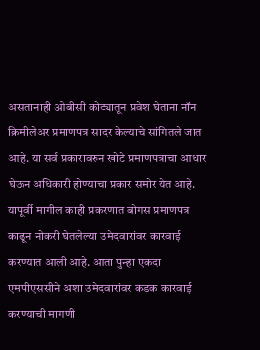असतानाही ओबीसी कोट्यातून प्रवेश घेताना नॉन क्रिमीलेअर प्रमाणपत्र सादर केल्याचे सांगितले जात आहे. या सर्व प्रकारावरुन खोटे प्रमाणपत्राचा आधार घेऊन अधिकारी होण्याचा प्रकार समोर येत आहे.
यापूर्वी मागील काही प्रकरणात बोगस प्रमाणपत्र काढून नोकरी घेतलेल्या उमेदवारांवर कारवाई करण्यात आली आहे. आता पुन्हा एकदा एमपीएससीने अशा उमेदवारांवर कडक कारवाई करण्याची मागणी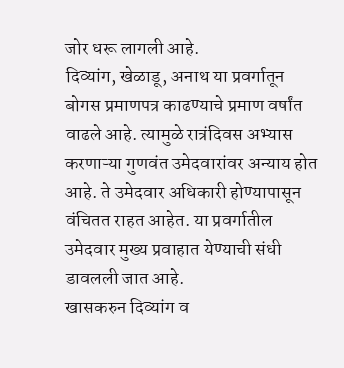जोर धरू लागली आहे.
दिव्यांग, खेळाडू, अनाथ या प्रवर्गातून बोगस प्रमाणपत्र काढण्याचे प्रमाण वर्षांत वाढले आहे. त्यामुळे रात्रंदिवस अभ्यास करणाऱ्या गुणवंत उमेदवारांवर अन्याय होत आहे. ते उमेदवार अधिकारी होण्यापासून वंचितत राहत आहेत. या प्रवर्गातील उमेदवार मुख्य प्रवाहात येण्याची संधी डावलली जात आहे.
खासकरुन दिव्यांग व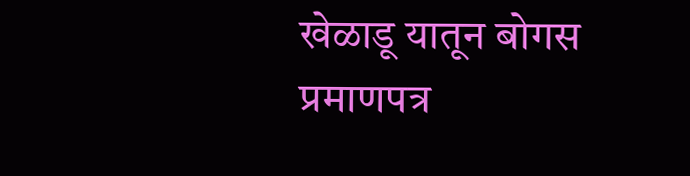खेळाडू यातून बोगस प्रमाणपत्र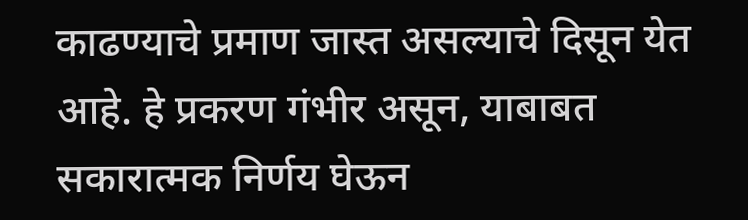काढण्याचे प्रमाण जास्त असल्याचे दिसून येत आहे. हे प्रकरण गंभीर असून, याबाबत सकारात्मक निर्णय घेऊन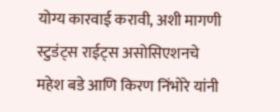योग्य कारवाई करावी, अशी मागणी स्टुडंट्स राईट्स असोसिएशनचे महेश बडे आणि किरण निंभोरे यांनी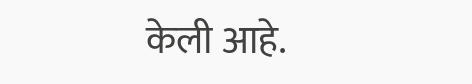केली आहे.